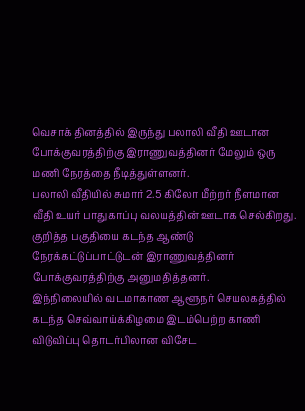வெசாக் தினத்தில் இருந்து பலாலி வீதி ஊடான போக்குவரத்திற்கு இராணுவத்தினர் மேலும் ஒரு மணி நேரத்தை நீடித்துள்ளனர்.
பலாலி வீதியில் சுமார் 2.5 கிலோ மீற்றர் நீளமான வீதி உயர் பாதுகாப்பு வலயத்தின் ஊடாக செல்கிறது.
குறித்த பகுதியை கடந்த ஆண்டு நேரக்கட்டுப்பாட்டுடன் இராணுவத்தினர் போக்குவரத்திற்கு அனுமதித்தனர்.
இந்நிலையில் வடமாகாண ஆளூநர் செயலகத்தில் கடந்த செவ்வாய்க்கிழமை இடம்பெற்ற காணி விடுவிப்பு தொடர்பிலான விசேட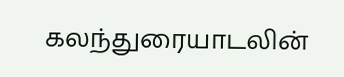கலந்துரையாடலின்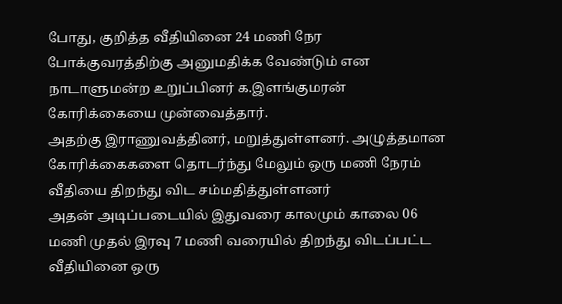போது, குறித்த வீதியினை 24 மணி நேர போக்குவரத்திற்கு அனுமதிக்க வேண்டும் என நாடாளுமன்ற உறுப்பினர் க.இளங்குமரன் கோரிக்கையை முன்வைத்தார்.
அதற்கு இராணுவத்தினர், மறுத்துள்ளனர். அழுத்தமான கோரிக்கைகளை தொடர்ந்து மேலும் ஒரு மணி நேரம் வீதியை திறந்து விட சம்மதித்துள்ளனர்
அதன் அடிப்படையில் இதுவரை காலமும் காலை 06 மணி முதல் இரவு 7 மணி வரையில் திறந்து விடப்பட்ட வீதியினை ஒரு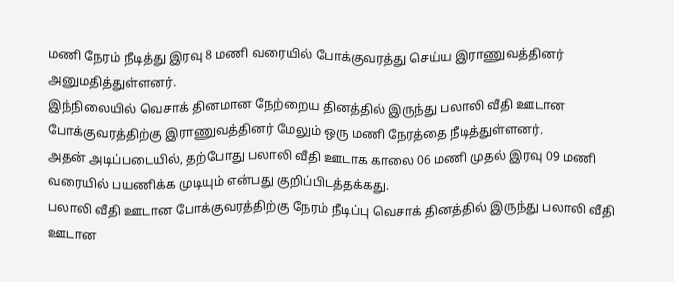மணி நேரம் நீடித்து இரவு 8 மணி வரையில் போக்குவரத்து செய்ய இராணுவத்தினர் அனுமதித்துள்ளனர்.
இந்நிலையில் வெசாக் தினமான நேற்றைய தினத்தில் இருந்து பலாலி வீதி ஊடான போக்குவரத்திற்கு இராணுவத்தினர் மேலும் ஒரு மணி நேரத்தை நீடித்துள்ளனர்.
அதன் அடிப்படையில், தற்போது பலாலி வீதி ஊடாக காலை 06 மணி முதல் இரவு 09 மணி வரையில் பயணிக்க முடியும் என்பது குறிப்பிடத்தக்கது.
பலாலி வீதி ஊடான போக்குவரத்திற்கு நேரம் நீடிப்பு வெசாக் தினத்தில் இருந்து பலாலி வீதி ஊடான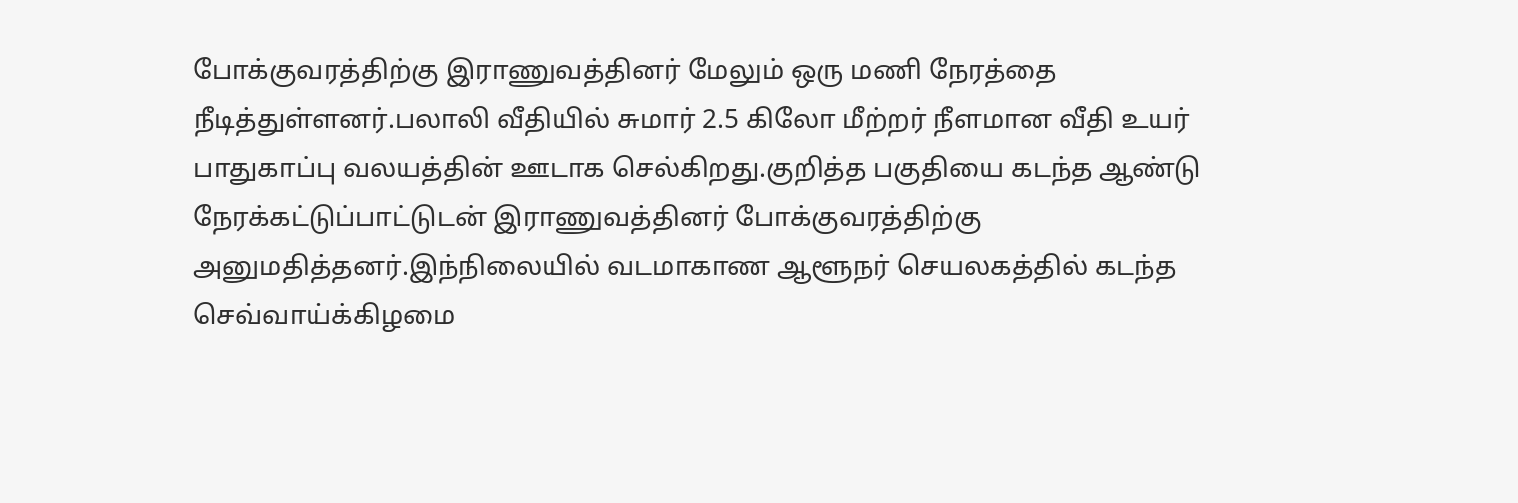போக்குவரத்திற்கு இராணுவத்தினர் மேலும் ஒரு மணி நேரத்தை நீடித்துள்ளனர்.பலாலி வீதியில் சுமார் 2.5 கிலோ மீற்றர் நீளமான வீதி உயர் பாதுகாப்பு வலயத்தின் ஊடாக செல்கிறது.குறித்த பகுதியை கடந்த ஆண்டு நேரக்கட்டுப்பாட்டுடன் இராணுவத்தினர் போக்குவரத்திற்கு அனுமதித்தனர்.இந்நிலையில் வடமாகாண ஆளூநர் செயலகத்தில் கடந்த செவ்வாய்க்கிழமை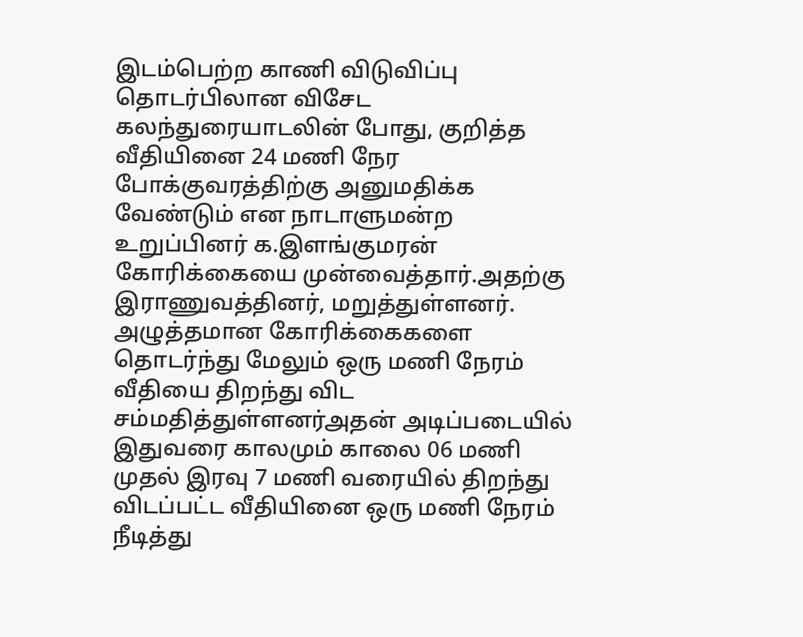இடம்பெற்ற காணி விடுவிப்பு தொடர்பிலான விசேட கலந்துரையாடலின் போது, குறித்த வீதியினை 24 மணி நேர போக்குவரத்திற்கு அனுமதிக்க வேண்டும் என நாடாளுமன்ற உறுப்பினர் க.இளங்குமரன் கோரிக்கையை முன்வைத்தார்.அதற்கு இராணுவத்தினர், மறுத்துள்ளனர். அழுத்தமான கோரிக்கைகளை தொடர்ந்து மேலும் ஒரு மணி நேரம் வீதியை திறந்து விட சம்மதித்துள்ளனர்அதன் அடிப்படையில் இதுவரை காலமும் காலை 06 மணி முதல் இரவு 7 மணி வரையில் திறந்து விடப்பட்ட வீதியினை ஒரு மணி நேரம் நீடித்து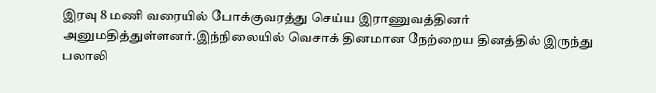இரவு 8 மணி வரையில் போக்குவரத்து செய்ய இராணுவத்தினர் அனுமதித்துள்ளனர்.இந்நிலையில் வெசாக் தினமான நேற்றைய தினத்தில் இருந்து பலாலி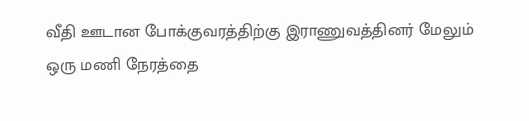வீதி ஊடான போக்குவரத்திற்கு இராணுவத்தினர் மேலும் ஒரு மணி நேரத்தை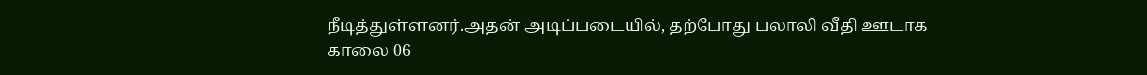நீடித்துள்ளனர்.அதன் அடிப்படையில், தற்போது பலாலி வீதி ஊடாக காலை 06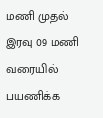மணி முதல் இரவு 09 மணி வரையில் பயணிக்க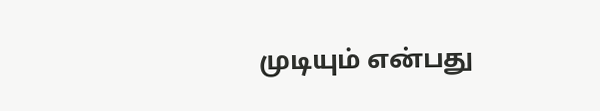முடியும் என்பது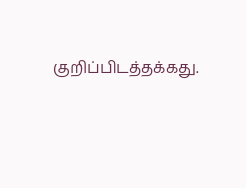குறிப்பிடத்தக்கது.